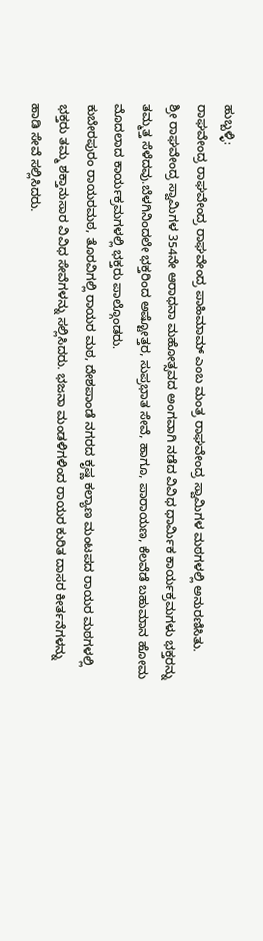ಹುಬ್ಬಳ್ಳಿ:
ರಾಘವೇಂದ್ರ ರಾಘವೇಂದ್ರ ರಾಘವೇಂದ್ರ ಪಾಹಿಮಾಮ್ ಎಂಬ ಮಂತ್ರ ರಾಘವೇಂದ್ರ ಸ್ವಾಮಿಗಳ ಮಠಗಳಲ್ಲಿ ಅನುರಣಿಸಿತು.
ಶ್ರೀ ರಾಘವೇಂದ್ರ ಸ್ವಾಮಿಗಳ 354ನೇ ಆರಾಧನಾ ಮಹೋತ್ಸವದ ಅಂಗವಾಗಿ ನಡೆದ ವಿವಿಧ ಧಾರ್ಮಿಕ ಕಾರ್ಯಕ್ರಮಗಳು ಭಕ್ತರನ್ನು ತಮ್ಮತ್ತ ಸೆಳೆದವು.ಬೆಳಗಿನಿಂದಲೇ ಭಕ್ತರಿಂದ ಅಷ್ಟೋತ್ತರ, ಸುಪ್ರಭಾತ ಸೇವೆ, ಹಾಗೂ, ಪಾರಾಯಣ, ಕೆಲವೆಡೆ ಬಹುಮಾನ ಹೋಮ ಮೊದಲಾದ ಕಾರ್ಯಕ್ರಮಗಳಲ್ಲಿ ಭಕ್ತರು ಪಾಲ್ಗೊಂಡರು.
ಕುಬೇರಪುರಂ ರಾಯರಮಠ, ತೊರವಿಗಲ್ಲಿ ರಾಯರ ಮಠ, ದೇಶಪಾಂಡೆ ನಗರದ ಕೃಷ್ಣ ಕಲ್ಯಾಣ ಮಂಟಪದ ರಾಯರ ಮಠಗಳಲ್ಲಿ ಭಕ್ತರು ತಮ್ಮ ಶಕ್ತಾನುಸಾರ ವಿವಿಧ ಸೇವೆಗಳನ್ನು ಸಲ್ಲಿಸಿದರು. ಭಜನಾ ಮಂಡಳಿಗಳಿಂದ ರಾಯರ ಕುರಿತ ದಾಸರ ಕೀರ್ತನೆಗಳನ್ನು ಹಾಡಿ ಸೇವೆ ಸಲ್ಲಿಸಿದರು.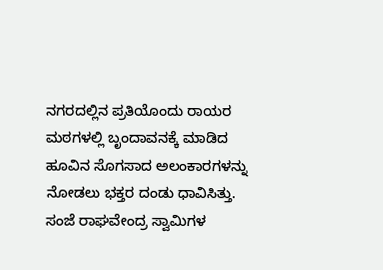ನಗರದಲ್ಲಿನ ಪ್ರತಿಯೊಂದು ರಾಯರ ಮಠಗಳಲ್ಲಿ ಬೃಂದಾವನಕ್ಕೆ ಮಾಡಿದ ಹೂವಿನ ಸೊಗಸಾದ ಅಲಂಕಾರಗಳನ್ನು ನೋಡಲು ಭಕ್ತರ ದಂಡು ಧಾವಿಸಿತ್ತು. ಸಂಜೆ ರಾಘವೇಂದ್ರ ಸ್ವಾಮಿಗಳ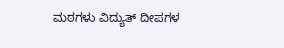ಮಠಗಳು ವಿದ್ಯುತ್ ದೀಪಗಳ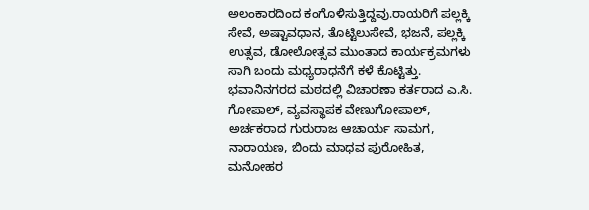ಅಲಂಕಾರದಿಂದ ಕಂಗೊಳಿಸುತ್ತಿದ್ದವು.ರಾಯರಿಗೆ ಪಲ್ಲಕ್ಕಿ ಸೇವೆ, ಅಷ್ಟಾವಧಾನ, ತೊಟ್ಟಿಲುಸೇವೆ, ಭಜನೆ, ಪಲ್ಲಕ್ಕಿ ಉತ್ಸವ, ಡೋಲೋತ್ಸವ ಮುಂತಾದ ಕಾರ್ಯಕ್ರಮಗಳು ಸಾಗಿ ಬಂದು ಮಧ್ಯರಾಧನೆಗೆ ಕಳೆ ಕೊಟ್ಟಿತ್ತು.
ಭವಾನಿನಗರದ ಮಠದಲ್ಲಿ ವಿಚಾರಣಾ ಕರ್ತರಾದ ಎ.ಸಿ. ಗೋಪಾಲ್, ವ್ಯವಸ್ಥಾಪಕ ವೇಣುಗೋಪಾಲ್, ಅರ್ಚಕರಾದ ಗುರುರಾಜ ಆಚಾರ್ಯ ಸಾಮಗ, ನಾರಾಯಣ, ಬಿಂದು ಮಾಧವ ಪುರೋಹಿತ, ಮನೋಹರ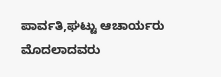ಪಾರ್ವತಿ,ಘಟ್ಟು ಆಚಾರ್ಯರು ಮೊದಲಾದವರು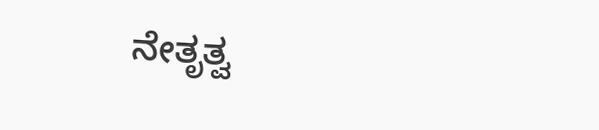ನೇತೃತ್ವ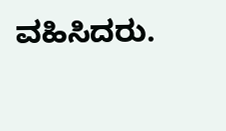ವಹಿಸಿದರು.